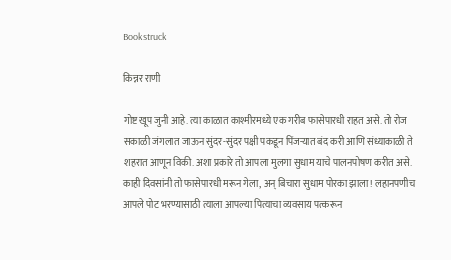Bookstruck

किन्नर राणी

गोष्ट खूप जुनी आहे. त्या काळात काश्मीरमध्ये एक गरीब फासेपारधी राहत असे. तो रोज सकाळी जंगलात जाऊन सुंदर-सुंदर पक्षी पकडून पिंजऱ्यात बंद करी आणि संध्याकाळी ते शहरात आणून विकी. अशा प्रकारे तो आपला मुलगा सुधाम याचे पालनपोषण करीत असे. काही दिवसांनी तो फासेपारधी मरून गेला, अन् बिचारा सुधाम पोरका झाला! लहानपणीच आपले पोट भरण्यासाठी त्याला आपल्या पित्याचा व्यवसाय पत्करून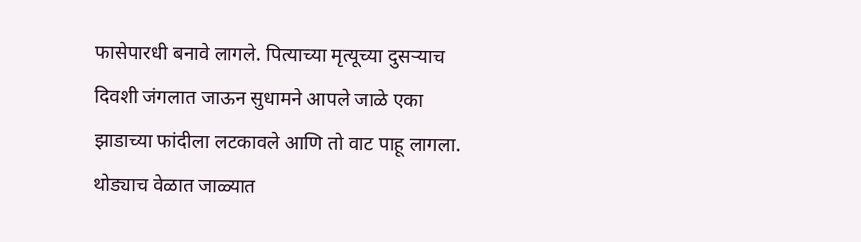फासेपारधी बनावे लागले. पित्याच्या मृत्यूच्या दुसऱ्याच दिवशी जंगलात जाऊन सुधामने आपले जाळे एका झाडाच्या फांदीला लटकावले आणि तो वाट पाहू लागला. थोड्याच वेळात जाळ्यात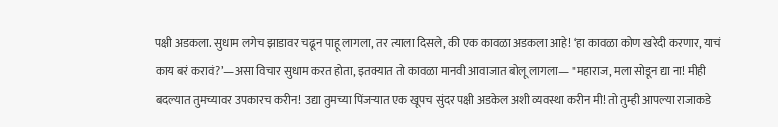पक्षी अडकला. सुधाम लगेच झाडावर चढून पाहू लागला, तर त्याला दिसले, की एक कावळा अडकला आहे! ‘हा कावळा कोण खरेदी करणार, याचं काय बरं करावं?’—असा विचार सुधाम करत होता, इतक्यात तो कावळा मानवी आवाजात बोलू लागला— "महाराज, मला सोडून द्या ना! मीही बदल्यात तुमच्यावर उपकारच करीन! उद्या तुमच्या पिंजऱ्यात एक खूपच सुंदर पक्षी अडकेल अशी व्यवस्था करीन मी! तो तुम्ही आपल्या राजाकडे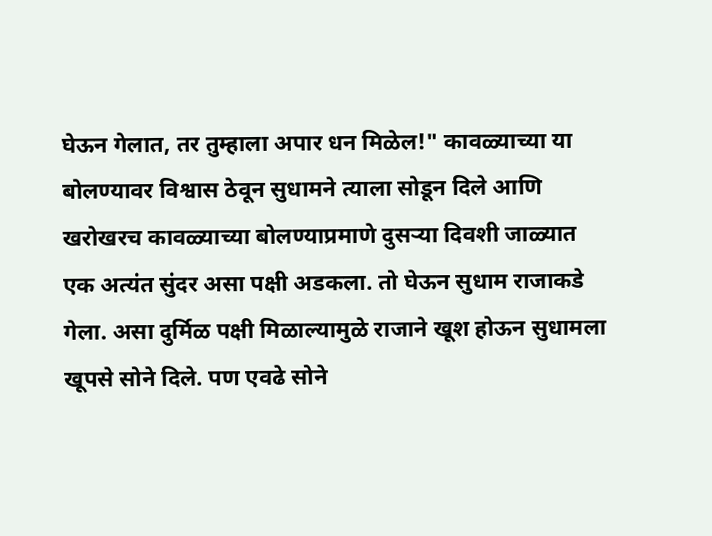घेऊन गेलात, तर तुम्हाला अपार धन मिळेल!" कावळ्याच्या या बोलण्यावर विश्वास ठेवून सुधामने त्याला सोडून दिले आणि खरोखरच कावळ्याच्या बोलण्याप्रमाणे दुसऱ्या दिवशी जाळ्यात एक अत्यंत सुंदर असा पक्षी अडकला. तो घेऊन सुधाम राजाकडे गेला. असा दुर्मिळ पक्षी मिळाल्यामुळे राजाने खूश होऊन सुधामला खूपसे सोने दिले. पण एवढे सोने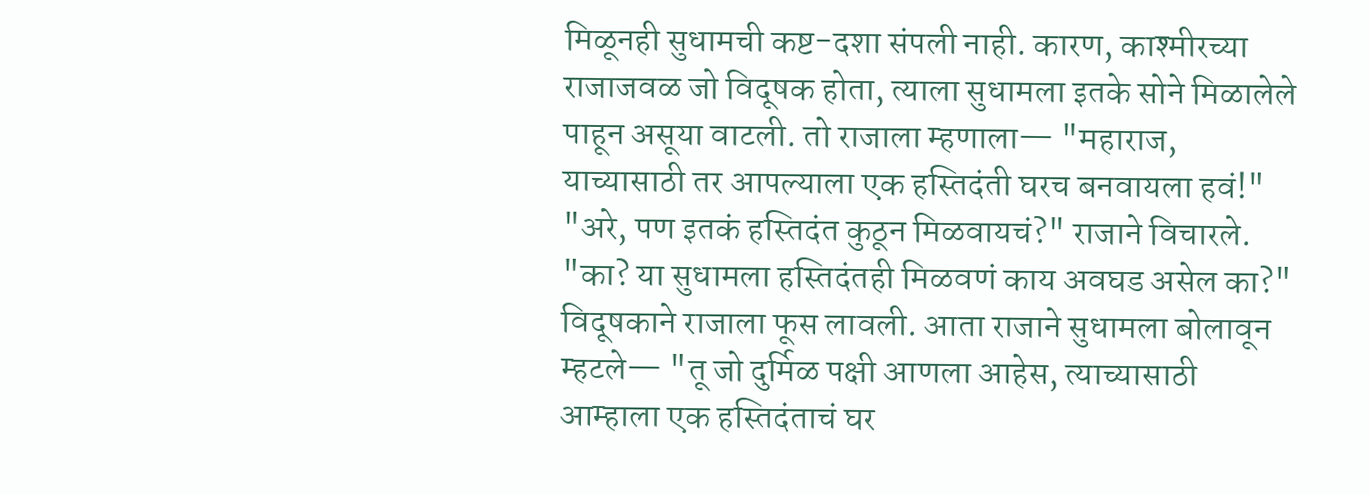मिळूनही सुधामची कष्ट-दशा संपली नाही. कारण, काश्मीरच्या राजाजवळ जो विदूषक होता, त्याला सुधामला इतके सोने मिळालेले पाहून असूया वाटली. तो राजाला म्हणाला— "महाराज, याच्यासाठी तर आपल्याला एक हस्तिदंती घरच बनवायला हवं!" "अरे, पण इतकं हस्तिदंत कुठून मिळवायचं?" राजाने विचारले. "का? या सुधामला हस्तिदंतही मिळवणं काय अवघड असेल का?" विदूषकाने राजाला फूस लावली. आता राजाने सुधामला बोलावून म्हटले— "तू जो दुर्मिळ पक्षी आणला आहेस, त्याच्यासाठी आम्हाला एक हस्तिदंताचं घर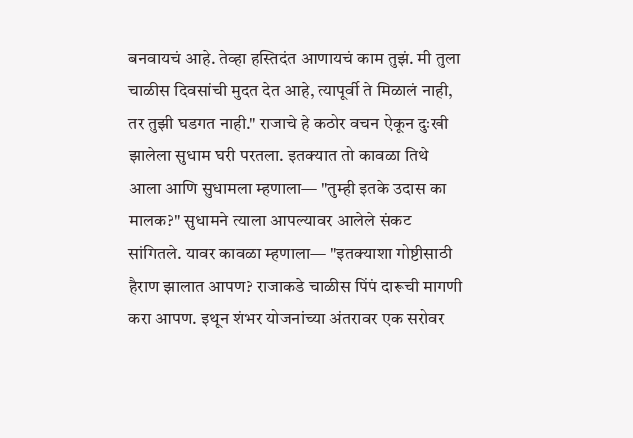बनवायचं आहे. तेव्हा हस्तिदंत आणायचं काम तुझं. मी तुला चाळीस दिवसांची मुदत देत आहे, त्यापूर्वी ते मिळालं नाही, तर तुझी घडगत नाही." राजाचे हे कठोर वचन ऐकून दुःखी झालेला सुधाम घरी परतला. इतक्यात तो कावळा तिथे आला आणि सुधामला म्हणाला— "तुम्ही इतके उदास का मालक?" सुधामने त्याला आपल्यावर आलेले संकट सांगितले. यावर कावळा म्हणाला— "इतक्याशा गोष्टीसाठी हैराण झालात आपण? राजाकडे चाळीस पिंपं दारूची मागणी करा आपण. इथून शंभर योजनांच्या अंतरावर एक सरोवर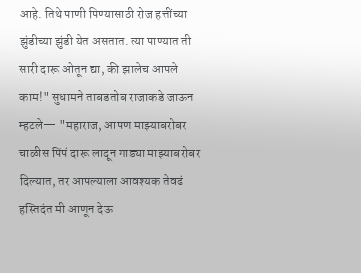आहे. तिथे पाणी पिण्यासाठी रोज हत्तींच्या झुंडीच्या झुंडी येत असतात. त्या पाण्यात ती सारी दारू ओतून द्या, की झालेच आपले काम!" सुधामने ताबडतोब राजाकडे जाऊन म्हटले— "महाराज, आपण माझ्याबरोबर चाळीस पिंपं दारू लादून गाड्या माझ्याबरोबर दिल्यात, तर आपल्याला आवश्यक तेवढं हस्तिदंत मी आणून देऊ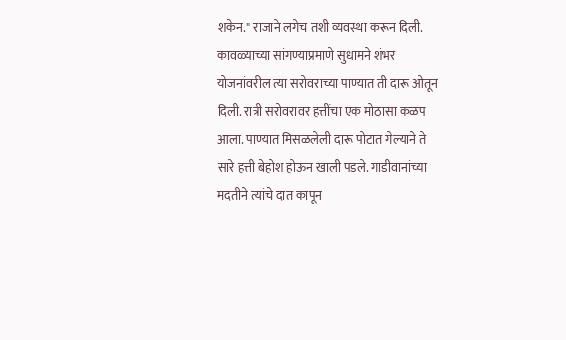शकेन." राजाने लगेच तशी व्यवस्था करून दिली. कावळ्याच्या सांगण्याप्रमाणे सुधामने शंभर योजनांवरील त्या सरोवराच्या पाण्यात ती दारू ओतून दिली. रात्री सरोवरावर हत्तींचा एक मोठासा कळप आला. पाण्यात मिसळलेली दारू पोटात गेल्याने ते सारे हत्ती बेहोश होऊन खाली पडले. गाडीवानांच्या मदतीने त्यांचे दात कापून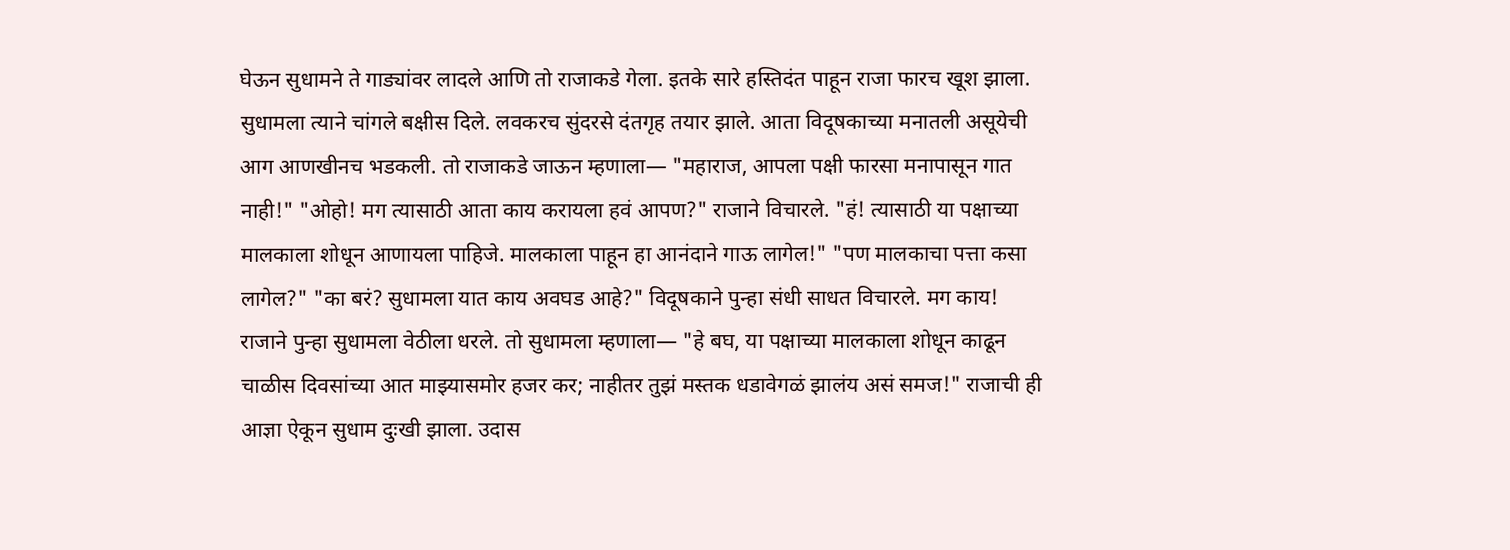घेऊन सुधामने ते गाड्यांवर लादले आणि तो राजाकडे गेला. इतके सारे हस्तिदंत पाहून राजा फारच खूश झाला. सुधामला त्याने चांगले बक्षीस दिले. लवकरच सुंदरसे दंतगृह तयार झाले. आता विदूषकाच्या मनातली असूयेची आग आणखीनच भडकली. तो राजाकडे जाऊन म्हणाला— "महाराज, आपला पक्षी फारसा मनापासून गात नाही!" "ओहो! मग त्यासाठी आता काय करायला हवं आपण?" राजाने विचारले. "हं! त्यासाठी या पक्षाच्या मालकाला शोधून आणायला पाहिजे. मालकाला पाहून हा आनंदाने गाऊ लागेल!" "पण मालकाचा पत्ता कसा लागेल?" "का बरं? सुधामला यात काय अवघड आहे?" विदूषकाने पुन्हा संधी साधत विचारले. मग काय! राजाने पुन्हा सुधामला वेठीला धरले. तो सुधामला म्हणाला— "हे बघ, या पक्षाच्या मालकाला शोधून काढून चाळीस दिवसांच्या आत माझ्यासमोर हजर कर; नाहीतर तुझं मस्तक धडावेगळं झालंय असं समज!" राजाची ही आज्ञा ऐकून सुधाम दुःखी झाला. उदास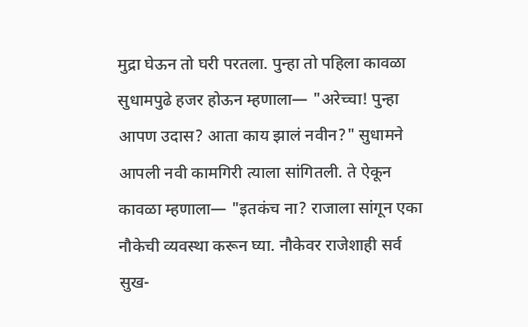मुद्रा घेऊन तो घरी परतला. पुन्हा तो पहिला कावळा सुधामपुढे हजर होऊन म्हणाला— "अरेच्चा! पुन्हा आपण उदास? आता काय झालं नवीन?" सुधामने आपली नवी कामगिरी त्याला सांगितली. ते ऐकून कावळा म्हणाला— "इतकंच ना? राजाला सांगून एका नौकेची व्यवस्था करून घ्या. नौकेवर राजेशाही सर्व सुख-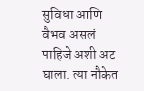सुविधा आणि वैभव असलं पाहिजे अशी अट घाला. त्या नौकेत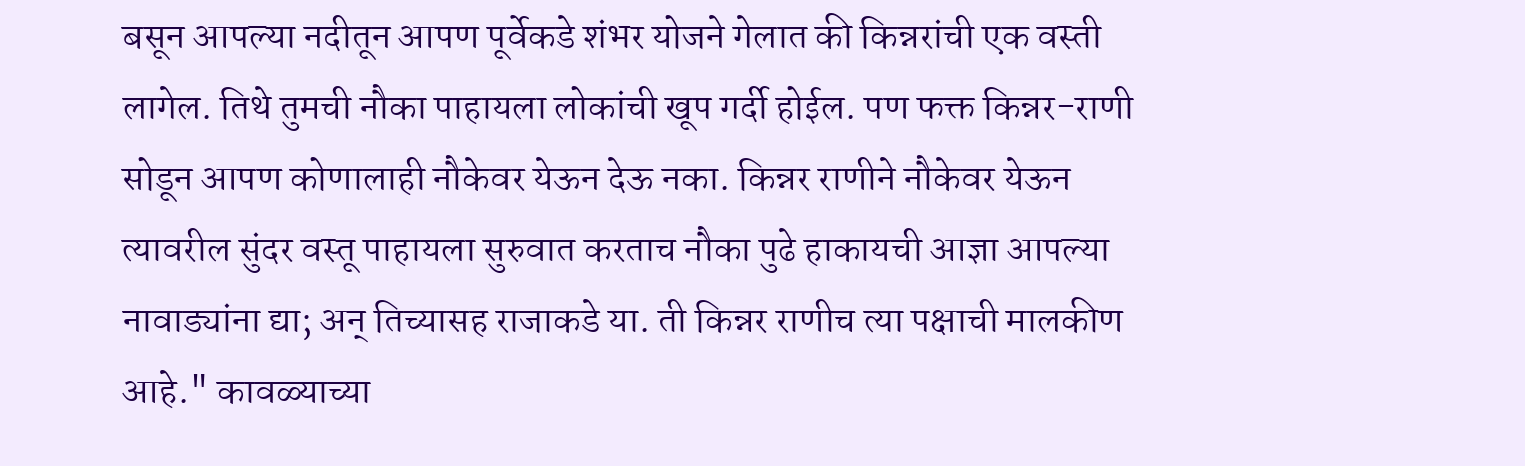बसून आपल्या नदीतून आपण पूर्वेकडे शंभर योजने गेलात की किन्नरांची एक वस्ती लागेल. तिथे तुमची नौका पाहायला लोकांची खूप गर्दी होईल. पण फक्त किन्नर-राणी सोडून आपण कोणालाही नौकेवर येऊन देऊ नका. किन्नर राणीने नौकेवर येऊन त्यावरील सुंदर वस्तू पाहायला सुरुवात करताच नौका पुढे हाकायची आज्ञा आपल्या नावाड्यांना द्या; अन् तिच्यासह राजाकडे या. ती किन्नर राणीच त्या पक्षाची मालकीण आहे." कावळ्याच्या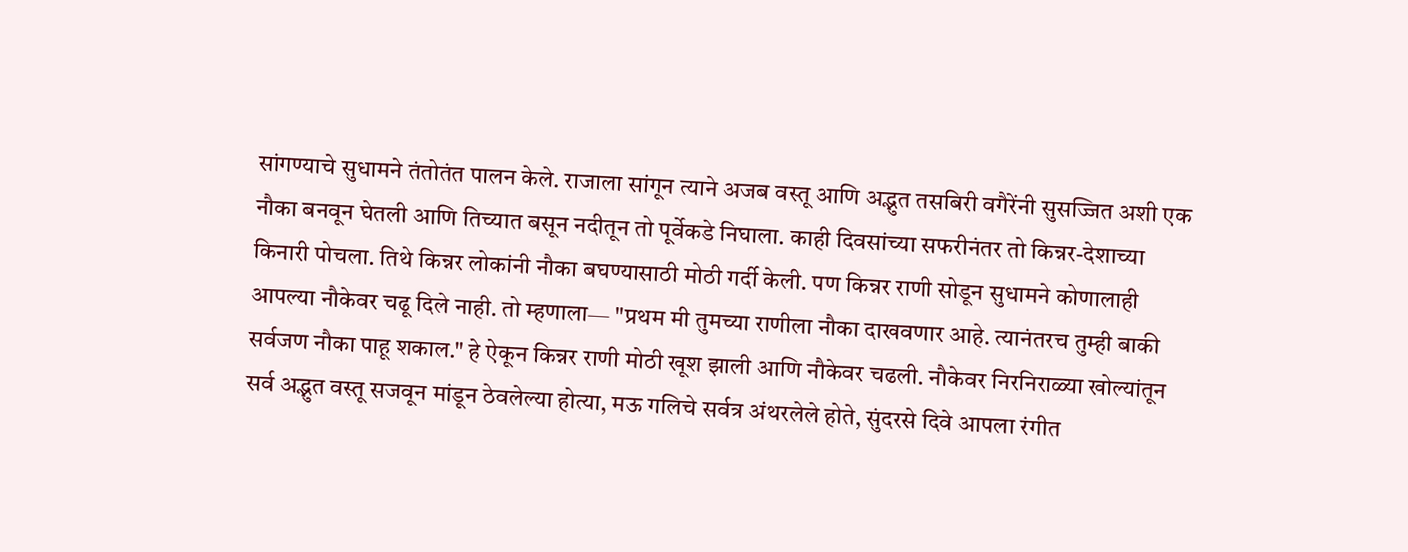सांगण्याचे सुधामने तंतोतंत पालन केले. राजाला सांगून त्याने अजब वस्तू आणि अद्भुत तसबिरी वगैरेंनी सुसज्जित अशी एक नौका बनवून घेतली आणि तिच्यात बसून नदीतून तो पूर्वेकडे निघाला. काही दिवसांच्या सफरीनंतर तो किन्नर-देशाच्या किनारी पोचला. तिथे किन्नर लोकांनी नौका बघण्यासाठी मोठी गर्दी केली. पण किन्नर राणी सोडून सुधामने कोणालाही आपल्या नौकेवर चढू दिले नाही. तो म्हणाला— "प्रथम मी तुमच्या राणीला नौका दाखवणार आहे. त्यानंतरच तुम्ही बाकी सर्वजण नौका पाहू शकाल." हे ऐकून किन्नर राणी मोठी खूश झाली आणि नौकेवर चढली. नौकेवर निरनिराळ्या खोल्यांतून सर्व अद्भुत वस्तू सजवून मांडून ठेवलेल्या होत्या, मऊ गलिचे सर्वत्र अंथरलेले होते, सुंदरसे दिवे आपला रंगीत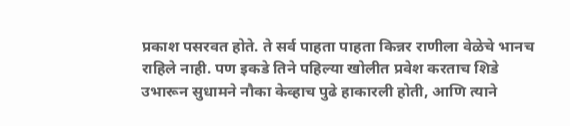प्रकाश पसरवत होते. ते सर्व पाहता पाहता किन्नर राणीला वेळेचे भानच राहिले नाही. पण इकडे तिने पहिल्या खोलीत प्रवेश करताच शिडे उभारून सुधामने नौका केव्हाच पुढे हाकारली होती, आणि त्याने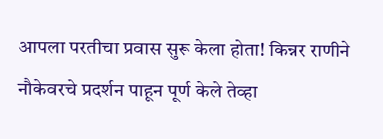आपला परतीचा प्रवास सुरू केला होता! किन्नर राणीने नौकेवरचे प्रदर्शन पाहून पूर्ण केले तेव्हा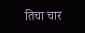तिचा चार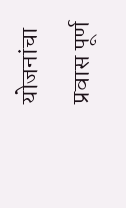योजनांचा प्रवास पूर्ण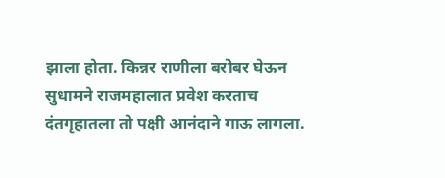झाला होता. किन्नर राणीला बरोबर घेऊन सुधामने राजमहालात प्रवेश करताच दंतगृहातला तो पक्षी आनंदाने गाऊ लागला.